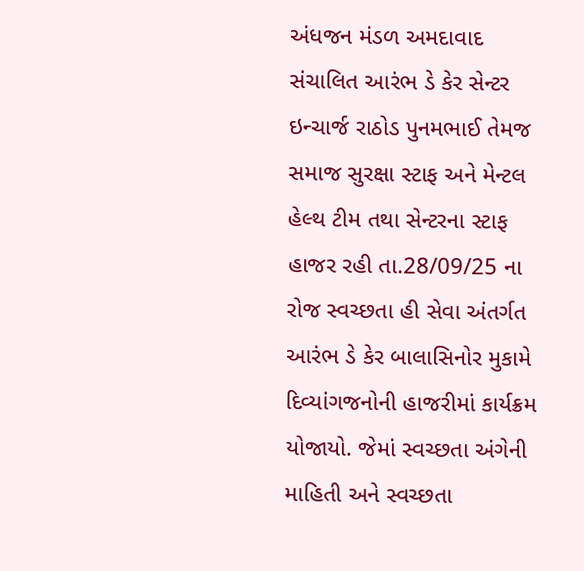અંધજન મંડળ અમદાવાદ સંચાલિત આરંભ ડે કેર સેન્ટર ઇન્ચાર્જ રાઠોડ પુનમભાઈ તેમજ સમાજ સુરક્ષા સ્ટાફ અને મેન્ટલ હેલ્થ ટીમ તથા સેન્ટરના સ્ટાફ હાજર રહી તા.28/09/25 ના રોજ સ્વચ્છતા હી સેવા અંતર્ગત આરંભ ડે કેર બાલાસિનોર મુકામે દિવ્યાંગજનોની હાજરીમાં કાર્યક્રમ યોજાયો. જેમાં સ્વચ્છતા અંગેની માહિતી અને સ્વચ્છતા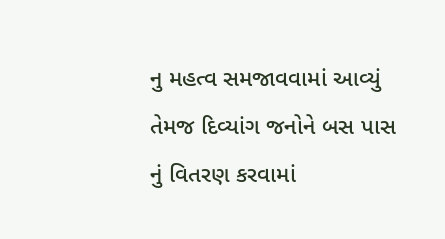નુ મહત્વ સમજાવવામાં આવ્યું તેમજ દિવ્યાંગ જનોને બસ પાસ નું વિતરણ કરવામાં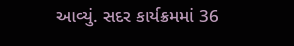આવ્યું. સદર કાર્યક્રમમાં 36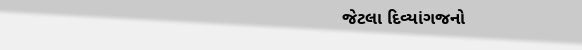જેટલા દિવ્યાંગજનો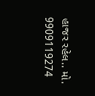હાજર રહેલ.. મો. 9909119274